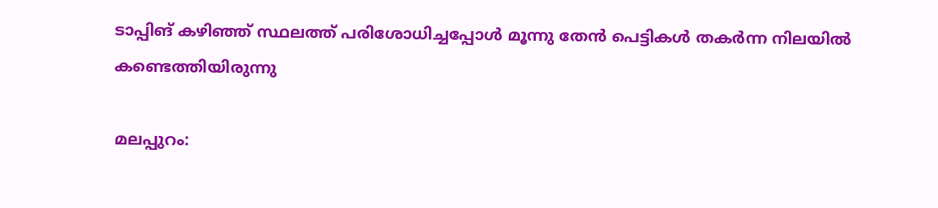ടാപ്പിങ് കഴിഞ്ഞ് സ്ഥലത്ത് പരിശോധിച്ചപ്പോള്‍ മൂന്നു തേന്‍ പെട്ടികള്‍ തകര്‍ന്ന നിലയില്‍ കണ്ടെത്തിയിരുന്നു

മലപ്പുറം: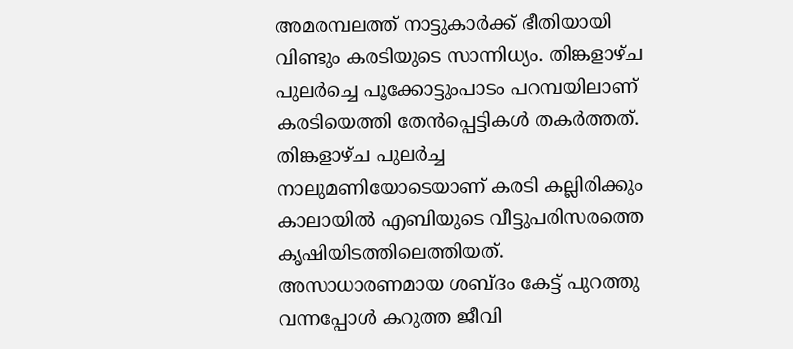അമരമ്പലത്ത് നാട്ടുകാർക്ക് ഭീതിയായി വിണ്ടും കരടിയുടെ സാന്നിധ്യം. തിങ്കളാഴ്ച പുലര്‍ച്ചെ പൂക്കോട്ടുംപാടം പറമ്പയിലാണ് കരടിയെത്തി തേന്‍പ്പെട്ടികള്‍ തകര്‍ത്തത്. തിങ്കളാഴ്ച പുലര്‍ച്ച നാലുമണിയോടെയാണ് കരടി കല്ലിരിക്കും കാലായില്‍ എബിയുടെ വീട്ടുപരിസരത്തെ കൃഷിയിടത്തിലെത്തിയത്. അസാധാരണമായ ശബ്ദം കേട്ട് പുറത്തു വന്നപ്പോള്‍ കറുത്ത ജീവി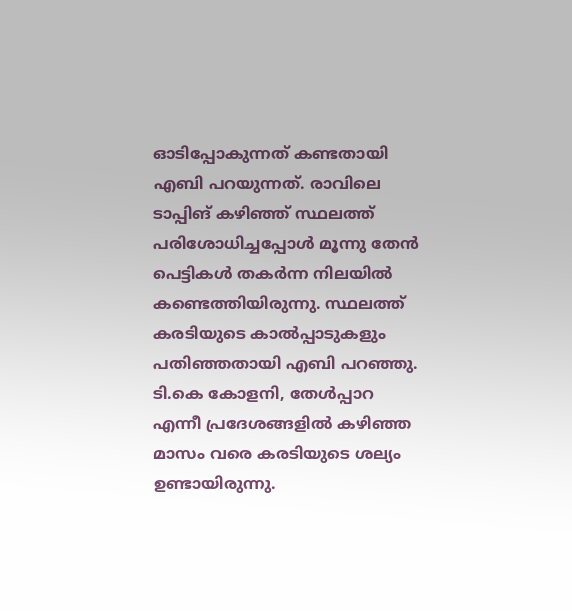ഓടിപ്പോകുന്നത് കണ്ടതായി എബി പറയുന്നത്. രാവിലെ ടാപ്പിങ് കഴിഞ്ഞ് സ്ഥലത്ത് പരിശോധിച്ചപ്പോള്‍ മൂന്നു തേന്‍ പെട്ടികള്‍ തകര്‍ന്ന നിലയില്‍ കണ്ടെത്തിയിരുന്നു. സ്ഥലത്ത് കരടിയുടെ കാല്‍പ്പാടുകളും പതിഞ്ഞതായി എബി പറഞ്ഞു. ടി.കെ കോളനി, തേള്‍പ്പാറ എന്നീ പ്രദേശങ്ങളില്‍ കഴിഞ്ഞ മാസം വരെ കരടിയുടെ ശല്യം ഉണ്ടായിരുന്നു.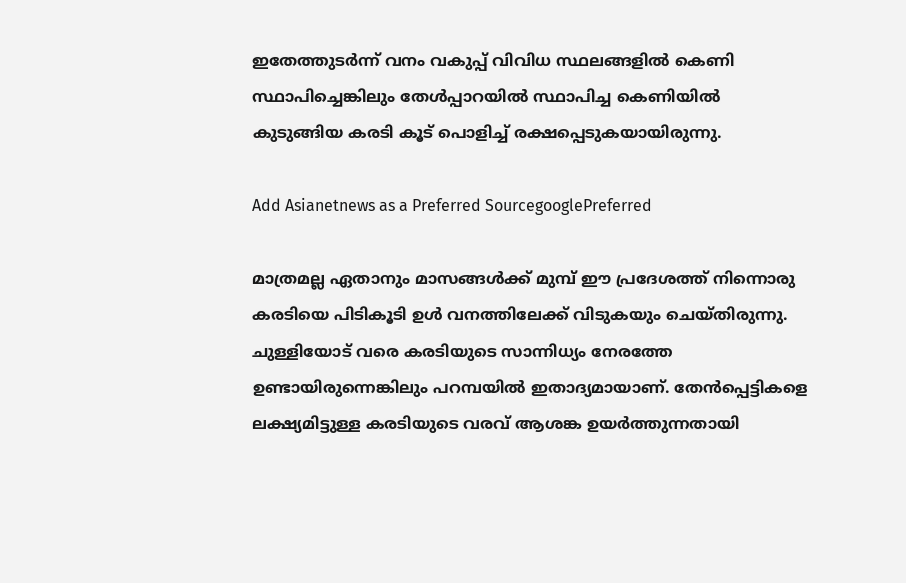ഇതേത്തുടര്‍ന്ന് വനം വകുപ്പ് വിവിധ സ്ഥലങ്ങളില്‍ കെണി സ്ഥാപിച്ചെങ്കിലും തേള്‍പ്പാറയില്‍ സ്ഥാപിച്ച കെണിയില്‍ കുടുങ്ങിയ കരടി കൂട് പൊളിച്ച് രക്ഷപ്പെടുകയായിരുന്നു.

Add Asianetnews as a Preferred SourcegooglePreferred

മാത്രമല്ല ഏതാനും മാസങ്ങള്‍ക്ക് മുമ്പ് ഈ പ്രദേശത്ത് നിന്നൊരു കരടിയെ പിടികൂടി ഉള്‍ വനത്തിലേക്ക് വിടുകയും ചെയ്തിരുന്നു. ചുള്ളിയോട് വരെ കരടിയുടെ സാന്നിധ്യം നേരത്തേ ഉണ്ടായിരുന്നെങ്കിലും പറമ്പയില്‍ ഇതാദ്യമായാണ്. തേന്‍പ്പെട്ടികളെ ലക്ഷ്യമിട്ടുള്ള കരടിയുടെ വരവ് ആശങ്ക ഉയര്‍ത്തുന്നതായി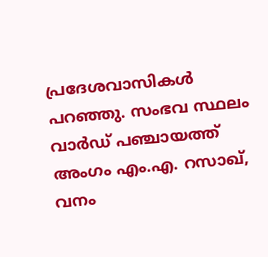പ്രദേശവാസികള്‍ പറഞ്ഞു. സംഭവ സ്ഥലം വാര്‍ഡ് പഞ്ചായത്ത് അംഗം എം.എ. റസാഖ്, വനം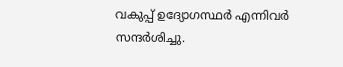വകുപ്പ് ഉദ്യോഗസ്ഥര്‍ എന്നിവര്‍ സന്ദര്‍ശിച്ചു.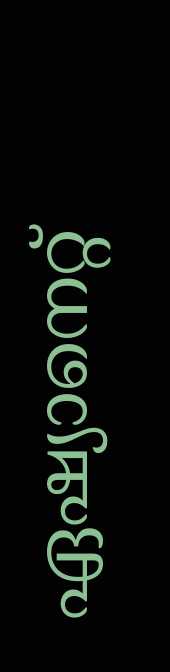ഏഷ്യാനെറ്റ്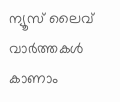ന്യൂസ് ലൈവ് വാർത്തകൾ കാണാം